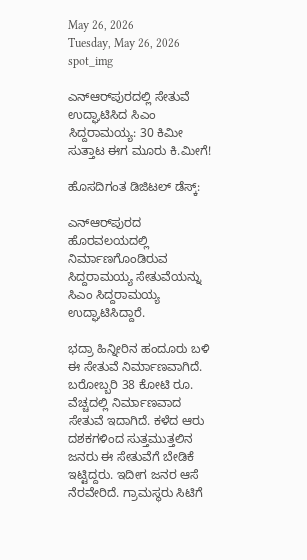May 26, 2026
Tuesday, May 26, 2026
spot_img

ಎನ್‌ಆರ್‌ಪುರದಲ್ಲಿ ಸೇತುವೆ ಉದ್ಘಾಟಿಸಿದ ಸಿಎಂ ಸಿದ್ದರಾಮಯ್ಯ: 30 ಕಿಮೀ ಸುತ್ತಾಟ ಈಗ ಮೂರು ಕಿ.ಮೀಗೆ!

ಹೊಸದಿಗಂತ ಡಿಜಿಟಲ್‌ ಡೆಸ್ಕ್‌:

ಎನ್‌ಆರ್‌ಪುರದ ಹೊರವಲಯದಲ್ಲಿ ನಿರ್ಮಾಣಗೊಂಡಿರುವ ಸಿದ್ದರಾಮಯ್ಯ ಸೇತುವೆಯನ್ನು ಸಿಎಂ ಸಿದ್ದರಾಮಯ್ಯ ಉದ್ಘಾಟಿಸಿದ್ದಾರೆ.

ಭದ್ರಾ ಹಿನ್ನೀರಿನ ಹಂದೂರು ಬಳಿ ಈ ಸೇತುವೆ ನಿರ್ಮಾಣವಾಗಿದೆ. ಬರೋಬ್ಬರಿ 38 ಕೋಟಿ ರೂ. ವೆಚ್ಚದಲ್ಲಿ ನಿರ್ಮಾಣವಾದ ಸೇತುವೆ ಇದಾಗಿದೆ. ಕಳೆದ ಆರು ದಶಕಗಳಿಂದ ಸುತ್ತಮುತ್ತಲಿನ ಜನರು ಈ ಸೇತುವೆಗೆ ಬೇಡಿಕೆ ಇಟ್ಟಿದ್ದರು. ಇದೀಗ ಜನರ ಆಸೆ ನೆರವೇರಿದೆ. ಗ್ರಾಮಸ್ಥರು ಸಿಟಿಗೆ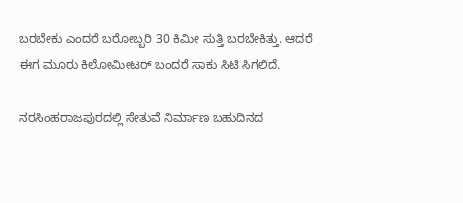ಬರಬೇಕು ಎಂದರೆ ಬರೋಬ್ಬರಿ 30 ಕಿಮೀ ಸುತ್ತಿ ಬರಬೇಕಿತ್ತು. ಆದರೆ ಈಗ ಮೂರು ಕಿಲೋಮೀಟರ್‌ ಬಂದರೆ ಸಾಕು ಸಿಟಿ ಸಿಗಲಿದೆ.

ನರಸಿಂಹರಾಜಪುರದಲ್ಲಿ ಸೇತುವೆ ನಿರ್ಮಾಣ ಬಹುದಿನದ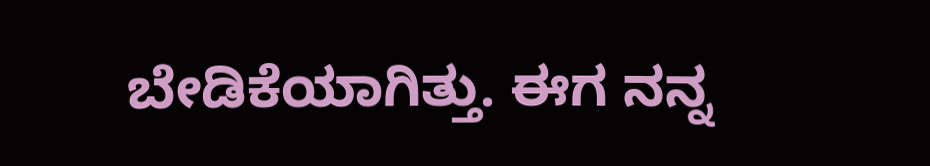ಬೇಡಿಕೆಯಾಗಿತ್ತು. ಈಗ ನನ್ನ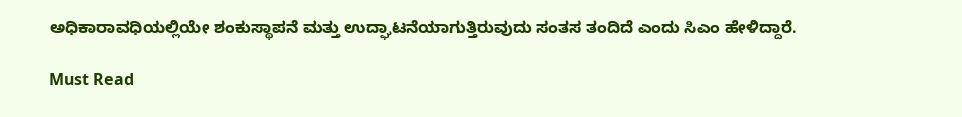ಅಧಿಕಾರಾವಧಿಯಲ್ಲಿಯೇ ಶಂಕುಸ್ಥಾಪನೆ ಮತ್ತು ಉದ್ಘಾಟನೆಯಾಗುತ್ತಿರುವುದು ಸಂತಸ ತಂದಿದೆ ಎಂದು ಸಿಎಂ ಹೇಳಿದ್ದಾರೆ.

Must Read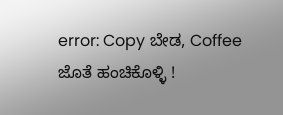error: Copy ಬೇಡ, Coffee ಜೊತೆ ಹಂಚಿಕೊಳ್ಳಿ !